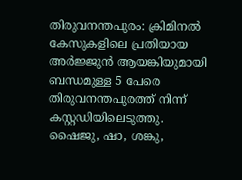തിരുവനന്തപുരം: ക്രിമിനൽ കേസുകളിലെ പ്രതിയായ അർജ്ജുൻ ആയങ്കിയുമായി ബന്ധമുള്ള 5 പേരെ തിരുവനന്തപുരത്ത് നിന്ന് കസ്റ്റഡിയിലെടുത്തു. ഷൈജു, ഷാ, ശങ്കു,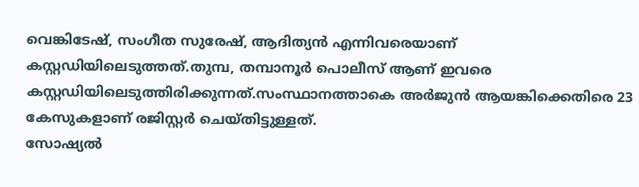വെങ്കിടേഷ്, സംഗീത സുരേഷ്, ആദിത്യൻ എന്നിവരെയാണ് കസ്റ്റഡിയിലെടുത്തത്.തുമ്പ, തമ്പാനൂർ പൊലീസ് ആണ് ഇവരെ കസ്റ്റഡിയിലെടുത്തിരിക്കുന്നത്.സംസ്ഥാനത്താകെ അർജുൻ ആയങ്കിക്കെതിരെ 23 കേസുകളാണ് രജിസ്റ്റർ ചെയ്തിട്ടുള്ളത്.
സോഷ്യൽ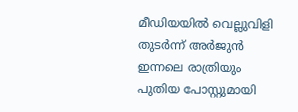മീഡിയയിൽ വെല്ലുവിളി തുടർന്ന് അർജുൻ ഇന്നലെ രാത്രിയും പുതിയ പോസ്റ്റുമായി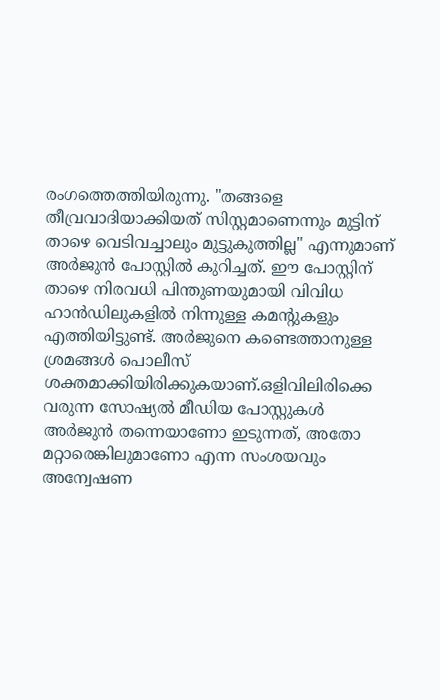രംഗത്തെത്തിയിരുന്നു. "തങ്ങളെ തീവ്രവാദിയാക്കിയത് സിസ്റ്റമാണെന്നും മുട്ടിന് താഴെ വെടിവച്ചാലും മുട്ടുകുത്തില്ല" എന്നുമാണ് അർജുൻ പോസ്റ്റിൽ കുറിച്ചത്. ഈ പോസ്റ്റിന് താഴെ നിരവധി പിന്തുണയുമായി വിവിധ ഹാൻഡിലുകളിൽ നിന്നുള്ള കമന്റുകളും എത്തിയിട്ടുണ്ട്. അർജുനെ കണ്ടെത്താനുള്ള ശ്രമങ്ങൾ പൊലീസ് ശക്തമാക്കിയിരിക്കുകയാണ്.ഒളിവിലിരിക്കെ വരുന്ന സോഷ്യൽ മീഡിയ പോസ്റ്റുകൾ അർജുൻ തന്നെയാണോ ഇടുന്നത്, അതോ മറ്റാരെങ്കിലുമാണോ എന്ന സംശയവും അന്വേഷണ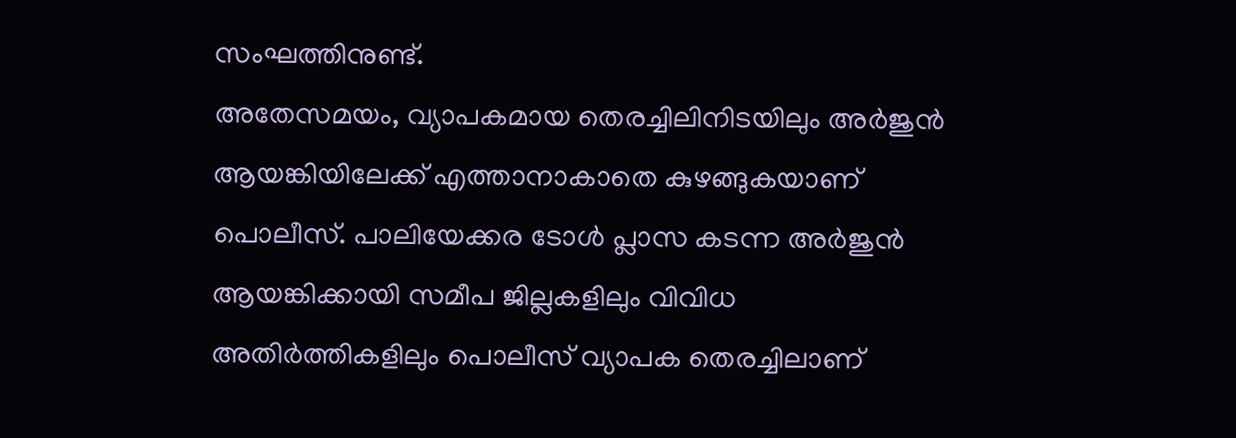സംഘത്തിനുണ്ട്.
അതേസമയം, വ്യാപകമായ തെരച്ചിലിനിടയിലും അർജുൻ ആയങ്കിയിലേക്ക് എത്താനാകാതെ കുഴങ്ങുകയാണ് പൊലീസ്. പാലിയേക്കര ടോൾ പ്ലാസ കടന്ന അർജുൻ ആയങ്കിക്കായി സമീപ ജില്ലകളിലും വിവിധ അതിർത്തികളിലും പൊലീസ് വ്യാപക തെരച്ചിലാണ്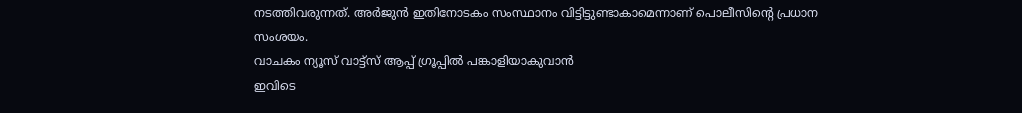നടത്തിവരുന്നത്. അർജുൻ ഇതിനോടകം സംസ്ഥാനം വിട്ടിട്ടുണ്ടാകാമെന്നാണ് പൊലീസിന്റെ പ്രധാന സംശയം.
വാചകം ന്യൂസ് വാട്ട്സ് ആപ്പ് ഗ്രൂപ്പിൽ പങ്കാളിയാകുവാൻ
ഇവിടെ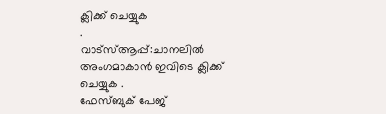ക്ലിക്ക് ചെയ്യുക
.
വാട്സ്ആപ്പ്:ചാനലിൽ അംഗമാകാൻ ഇവിടെ ക്ലിക്ക് ചെയ്യുക .
ഫേസ്ബുക് പേജ്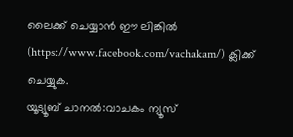ലൈക്ക് ചെയ്യാൻ ഈ ലിങ്കിൽ (https://www.facebook.com/vachakam/) ക്ലിക്ക് ചെയ്യുക.
യൂട്യൂബ് ചാനൽ:വാചകം ന്യൂസ്